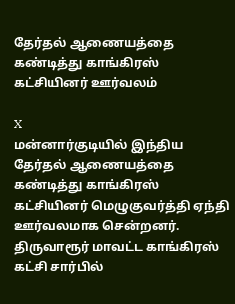தேர்தல் ஆணையத்தை கண்டித்து காங்கிரஸ் கட்சியினர் ஊர்வலம்

X
மன்னார்குடியில் இந்திய தேர்தல் ஆணையத்தை கண்டித்து காங்கிரஸ் கட்சியினர் மெழுகுவர்த்தி ஏந்தி ஊர்வலமாக சென்றனர். திருவாரூர் மாவட்ட காங்கிரஸ் கட்சி சார்பில்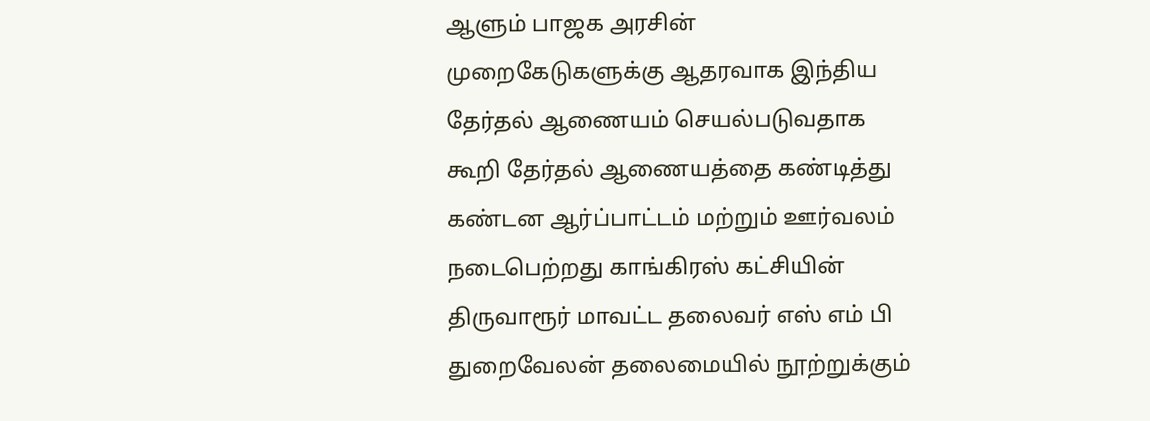ஆளும் பாஜக அரசின் முறைகேடுகளுக்கு ஆதரவாக இந்திய தேர்தல் ஆணையம் செயல்படுவதாக கூறி தேர்தல் ஆணையத்தை கண்டித்து கண்டன ஆர்ப்பாட்டம் மற்றும் ஊர்வலம் நடைபெற்றது காங்கிரஸ் கட்சியின் திருவாரூர் மாவட்ட தலைவர் எஸ் எம் பி துறைவேலன் தலைமையில் நூற்றுக்கும்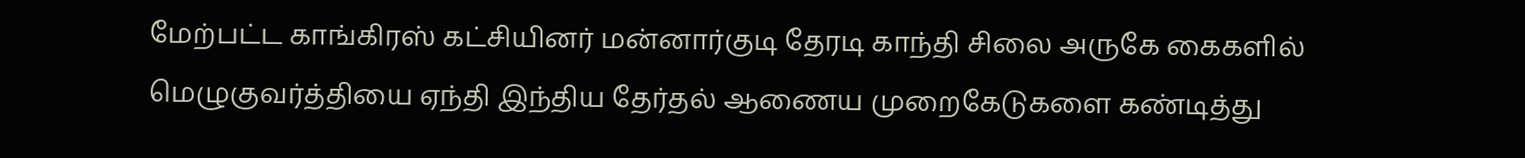மேற்பட்ட காங்கிரஸ் கட்சியினர் மன்னார்குடி தேரடி காந்தி சிலை அருகே கைகளில் மெழுகுவர்த்தியை ஏந்தி இந்திய தேர்தல் ஆணைய முறைகேடுகளை கண்டித்து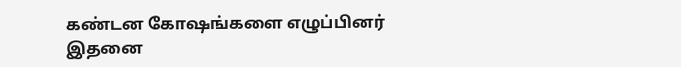கண்டன கோஷங்களை எழுப்பினர் இதனை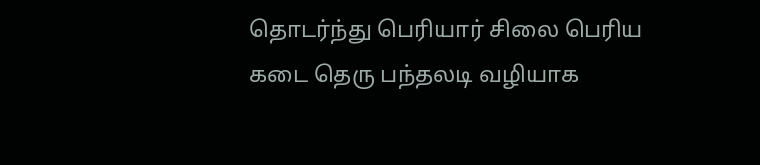தொடர்ந்து பெரியார் சிலை பெரிய கடை தெரு பந்தலடி வழியாக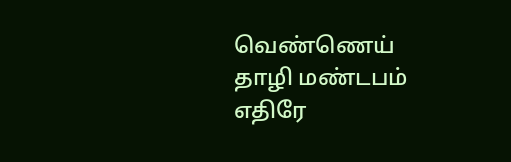வெண்ணெய் தாழி மண்டபம் எதிரே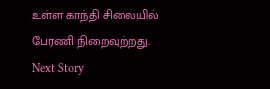உள்ள காந்தி சிலையில் பேரணி நிறைவுற்றது.
Next Story